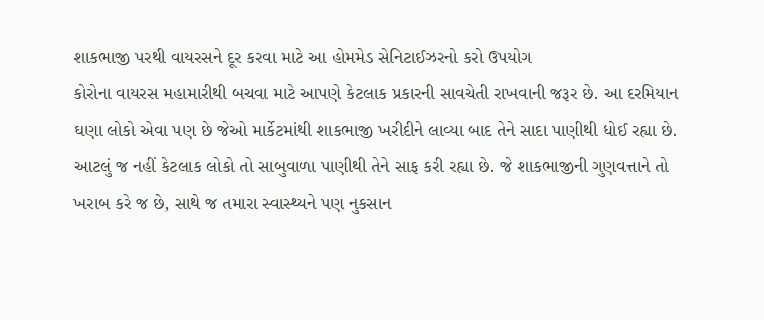શાકભાજી પરથી વાયરસને દૂર કરવા માટે આ હોમમેડ સેનિટાઈઝરનો કરો ઉપયોગ
કોરોના વાયરસ મહામારીથી બચવા માટે આપણે કેટલાક પ્રકારની સાવચેતી રાખવાની જરૂર છે. આ દરમિયાન ઘણા લોકો એવા પણ છે જેઓ માર્કેટમાંથી શાકભાજી ખરીદીને લાવ્યા બાદ તેને સાદા પાણીથી ધોઈ રહ્યા છે. આટલું જ નહીં કેટલાક લોકો તો સાબુવાળા પાણીથી તેને સાફ કરી રહ્યા છે. જે શાકભાજીની ગુણવત્તાને તો ખરાબ કરે જ છે, સાથે જ તમારા સ્વાસ્થ્યને પણ નુકસાન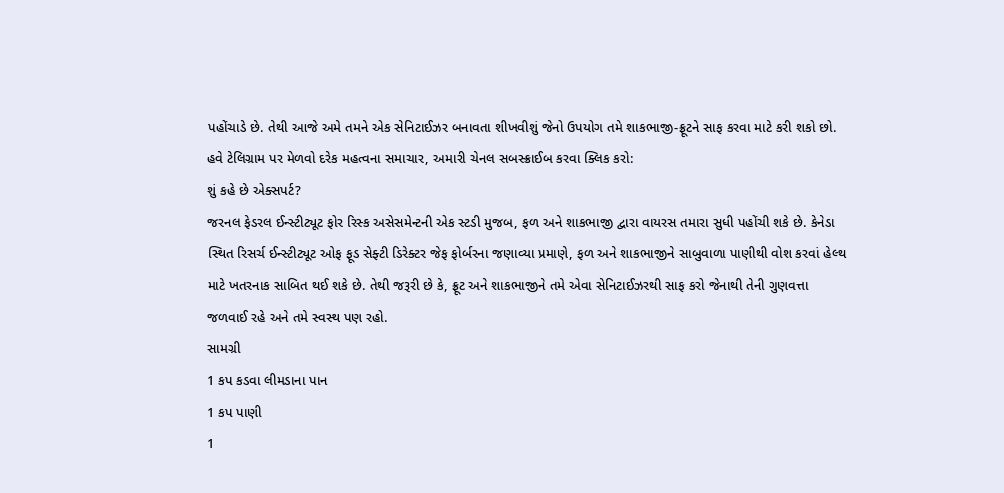પહોંચાડે છે. તેથી આજે અમે તમને એક સેનિટાઈઝર બનાવતા શીખવીશું જેનો ઉપયોગ તમે શાકભાજી-ફ્રૂટને સાફ કરવા માટે કરી શકો છો.
હવે ટેલિગ્રામ પર મેળવો દરેક મહત્વના સમાચાર, અમારી ચેનલ સબસ્ક્રાઈબ કરવા ક્લિક કરો:
શું કહે છે એક્સપર્ટ?
જરનલ ફેડરલ ઈન્સ્ટીટ્યૂટ ફોર રિસ્ક અસેસમેન્ટની એક સ્ટડી મુજબ, ફળ અને શાકભાજી દ્વારા વાયરસ તમારા સુધી પહોંચી શકે છે. કેનેડા સ્થિત રિસર્ચ ઈન્સ્ટીટ્યૂટ ઓફ ફૂડ સેફ્ટી ડિરેક્ટર જેફ ફોર્બરના જણાવ્યા પ્રમાણે, ફળ અને શાકભાજીને સાબુવાળા પાણીથી વોશ કરવાં હેલ્થ માટે ખતરનાક સાબિત થઈ શકે છે. તેથી જરૂરી છે કે, ફ્રૂટ અને શાકભાજીને તમે એવા સેનિટાઈઝરથી સાફ કરો જેનાથી તેની ગુણવત્તા જળવાઈ રહે અને તમે સ્વસ્થ પણ રહો.
સામગ્રી
1 કપ કડવા લીમડાના પાન
1 કપ પાણી
1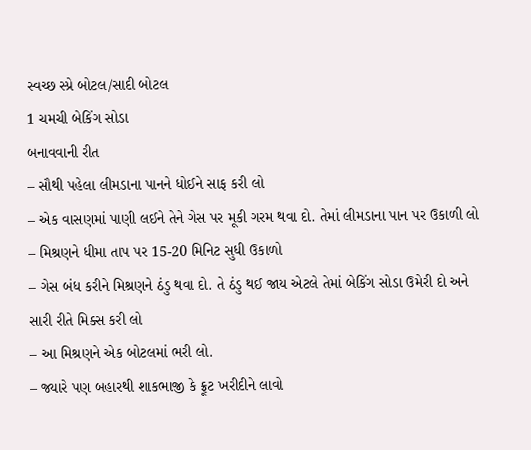સ્વચ્છ સ્પ્રે બોટલ/સાદી બોટલ
1 ચમચી બેકિંગ સોડા
બનાવવાની રીત
– સૌથી પહેલા લીમડાના પાનને ધોઈને સાફ કરી લો
– એક વાસણમાં પાણી લઈને તેને ગેસ પર મૂકી ગરમ થવા દો. તેમાં લીમડાના પાન પર ઉકાળી લો
– મિશ્રણને ધીમા તાપ પર 15-20 મિનિટ સુધી ઉકાળો
– ગેસ બંધ કરીને મિશ્રણને ઠંડુ થવા દો. તે ઠંડુ થઈ જાય એટલે તેમાં બેકિંગ સોડા ઉમેરી દો અને સારી રીતે મિક્સ કરી લો
– આ મિશ્રણને એક બોટલમાં ભરી લો.
– જ્યારે પણ બહારથી શાકભાજી કે ફ્રૂટ ખરીદીને લાવો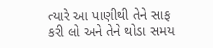ત્યારે આ પાણીથી તેને સાફ કરી લો અને તેને થોડા સમય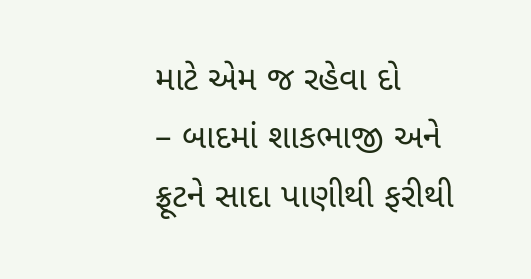માટે એમ જ રહેવા દો
– બાદમાં શાકભાજી અને ફ્રૂટને સાદા પાણીથી ફરીથી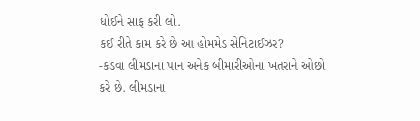ધોઈને સાફ કરી લો.
કઈ રીતે કામ કરે છે આ હોમમેડ સેનિટાઈઝર?
-કડવા લીમડાના પાન અનેક બીમારીઓના ખતરાને ઓછો કરે છે. લીમડાના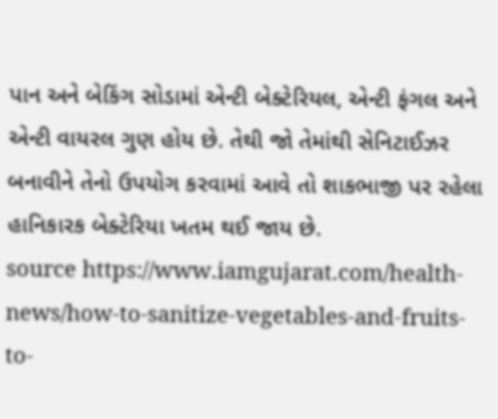પાન અને બેકિંગ સોડામાં એન્ટી બેક્ટેરિયલ, એન્ટી ફંગલ અને એન્ટી વાયરલ ગુણ હોય છે. તેથી જો તેમાંથી સેનિટાઈઝર બનાવીને તેનો ઉપયોગ કરવામાં આવે તો શાકભાજી પર રહેલા હાનિકારક બેક્ટેરિયા ખતમ થઈ જાય છે.
source https://www.iamgujarat.com/health-news/how-to-sanitize-vegetables-and-fruits-to-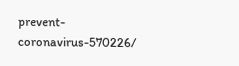prevent-coronavirus-570226/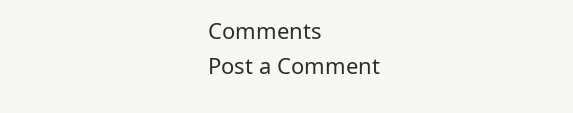Comments
Post a Comment